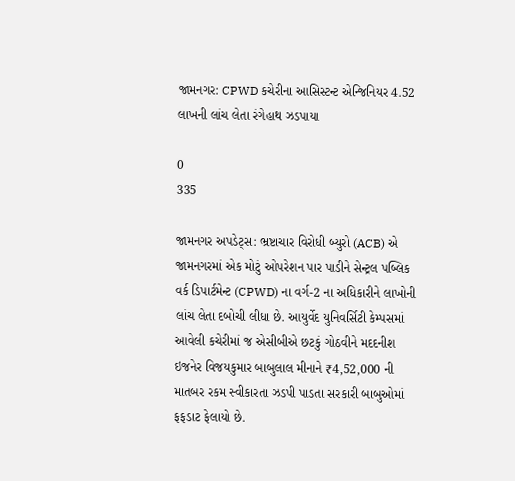જામનગર: CPWD કચેરીના આસિસ્ટન્ટ એન્જિનિયર 4.52 લાખની લાંચ લેતા રંગેહાથ ઝડપાયા

0
335

જામનગર અપડેટ્સ: ભ્રષ્ટાચાર વિરોધી બ્યુરો (ACB) એ જામનગરમાં એક મોટું ઓપરેશન પાર પાડીને સેન્ટ્રલ પબ્લિક વર્ક ડિપાર્ટમેન્ટ (CPWD) ના વર્ગ-2 ના અધિકારીને લાખોની લાંચ લેતા દબોચી લીધા છે. આયુર્વેદ યુનિવર્સિટી કેમ્પસમાં આવેલી કચેરીમાં જ એસીબીએ છટકું ગોઠવીને મદદનીશ ઇજનેર વિજયકુમાર બાબુલાલ મીનાને ₹4,52,000 ની માતબર રકમ સ્વીકારતા ઝડપી પાડતા સરકારી બાબુઓમાં ફફડાટ ફેલાયો છે.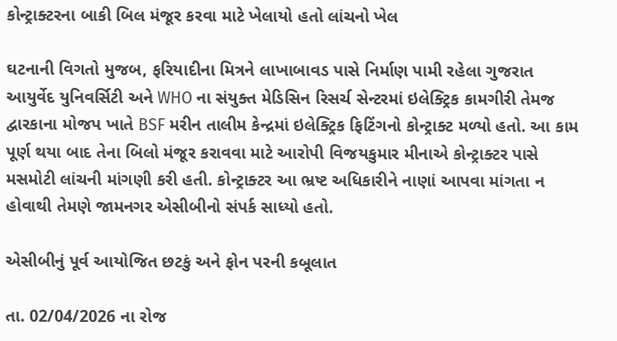કોન્ટ્રાક્ટરના બાકી બિલ મંજૂર કરવા માટે ખેલાયો હતો લાંચનો ખેલ

ઘટનાની વિગતો મુજબ, ફરિયાદીના મિત્રને લાખાબાવડ પાસે નિર્માણ પામી રહેલા ગુજરાત આયુર્વેદ યુનિવર્સિટી અને WHO ના સંયુક્ત મેડિસિન રિસર્ચ સેન્ટરમાં ઇલેક્ટ્રિક કામગીરી તેમજ દ્વારકાના મોજપ ખાતે BSF મરીન તાલીમ કેન્દ્રમાં ઇલેક્ટ્રિક ફિટિંગનો કોન્ટ્રાક્ટ મળ્યો હતો. આ કામ પૂર્ણ થયા બાદ તેના બિલો મંજૂર કરાવવા માટે આરોપી વિજયકુમાર મીનાએ કોન્ટ્રાક્ટર પાસે મસમોટી લાંચની માંગણી કરી હતી. કોન્ટ્રાક્ટર આ ભ્રષ્ટ અધિકારીને નાણાં આપવા માંગતા ન હોવાથી તેમણે જામનગર એસીબીનો સંપર્ક સાધ્યો હતો.

એસીબીનું પૂર્વ આયોજિત છટકું અને ફોન પરની કબૂલાત

તા. 02/04/2026 ના રોજ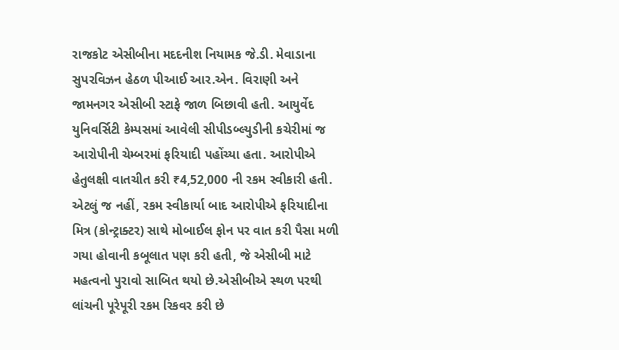રાજકોટ એસીબીના મદદનીશ નિયામક જે.ડી. મેવાડાના સુપરવિઝન હેઠળ પીઆઈ આર.એન. વિરાણી અને જામનગર એસીબી સ્ટાફે જાળ બિછાવી હતી. આયુર્વેદ યુનિવર્સિટી કેમ્પસમાં આવેલી સીપીડબ્લ્યુડીની કચેરીમાં જ આરોપીની ચેમ્બરમાં ફરિયાદી પહોંચ્યા હતા. આરોપીએ હેતુલક્ષી વાતચીત કરી ₹4,52,000 ની રકમ સ્વીકારી હતી. એટલું જ નહીં, રકમ સ્વીકાર્યા બાદ આરોપીએ ફરિયાદીના મિત્ર (કોન્ટ્રાક્ટર) સાથે મોબાઈલ ફોન પર વાત કરી પૈસા મળી ગયા હોવાની કબૂલાત પણ કરી હતી, જે એસીબી માટે મહત્વનો પુરાવો સાબિત થયો છે.એસીબીએ સ્થળ પરથી લાંચની પૂરેપૂરી રકમ રિકવર કરી છે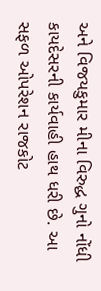અને વિજયકુમાર મીના વિરુદ્ધ ગુનો નોંધી કાયદેસરની કાર્યવાહી હાથ ધરી છે. આ સફળ ઓપરેશન રાજકોટ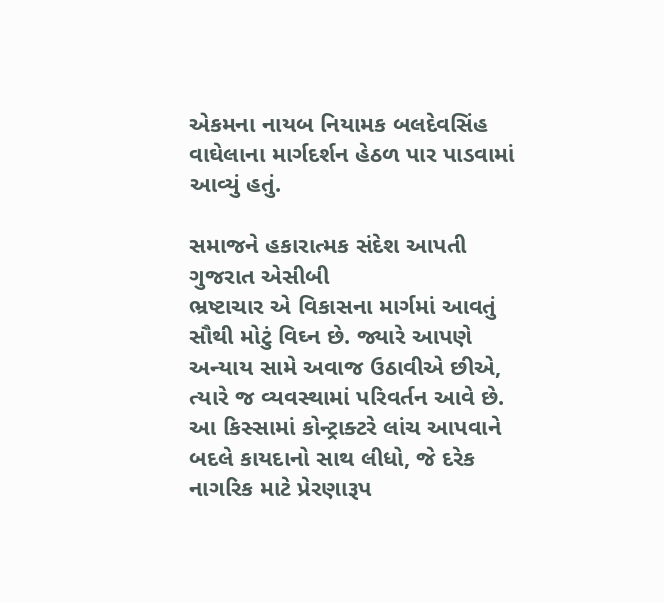એકમના નાયબ નિયામક બલદેવસિંહ વાઘેલાના માર્ગદર્શન હેઠળ પાર પાડવામાં આવ્યું હતું.

સમાજને હકારાત્મક સંદેશ આપતી ગુજરાત એસીબી
ભ્રષ્ટાચાર એ વિકાસના માર્ગમાં આવતું સૌથી મોટું વિઘ્ન છે. જ્યારે આપણે અન્યાય સામે અવાજ ઉઠાવીએ છીએ, ત્યારે જ વ્યવસ્થામાં પરિવર્તન આવે છે. આ કિસ્સામાં કોન્ટ્રાક્ટરે લાંચ આપવાને બદલે કાયદાનો સાથ લીધો, જે દરેક નાગરિક માટે પ્રેરણારૂપ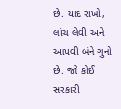છે. યાદ રાખો, લાંચ લેવી અને આપવી બંને ગુનો છે. જો કોઈ સરકારી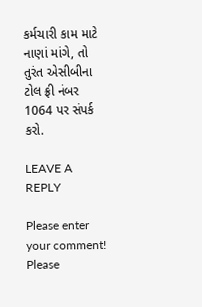કર્મચારી કામ માટે નાણાં માંગે, તો તુરંત એસીબીના ટોલ ફ્રી નંબર 1064 પર સંપર્ક કરો.

LEAVE A REPLY

Please enter your comment!
Please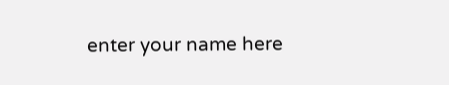enter your name here